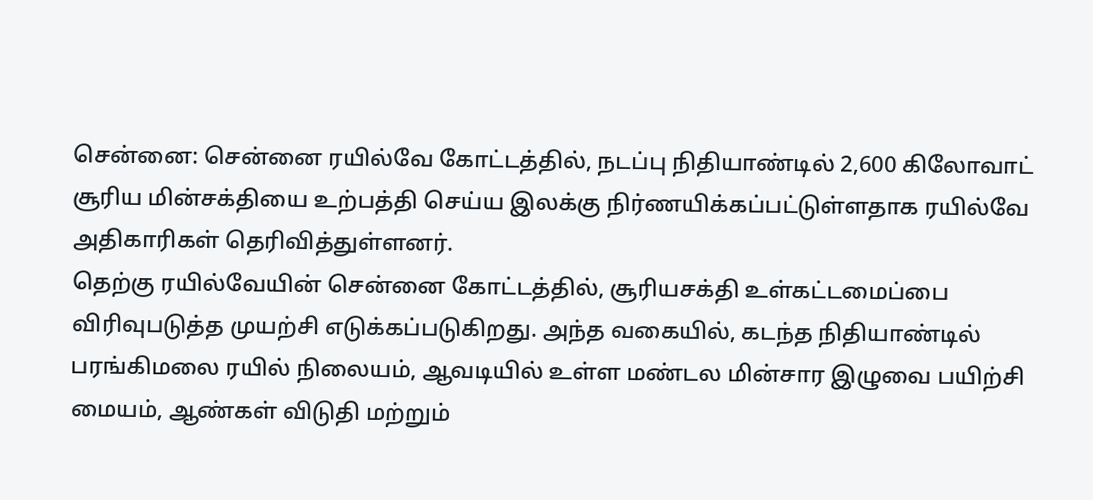சென்னை: சென்னை ரயில்வே கோட்டத்தில், நடப்பு நிதியாண்டில் 2,600 கிலோவாட் சூரிய மின்சக்தியை உற்பத்தி செய்ய இலக்கு நிர்ணயிக்கப்பட்டுள்ளதாக ரயில்வே அதிகாரிகள் தெரிவித்துள்ளனர்.
தெற்கு ரயில்வேயின் சென்னை கோட்டத்தில், சூரியசக்தி உள்கட்டமைப்பை விரிவுபடுத்த முயற்சி எடுக்கப்படுகிறது. அந்த வகையில், கடந்த நிதியாண்டில் பரங்கிமலை ரயில் நிலையம், ஆவடியில் உள்ள மண்டல மின்சார இழுவை பயிற்சி மையம், ஆண்கள் விடுதி மற்றும்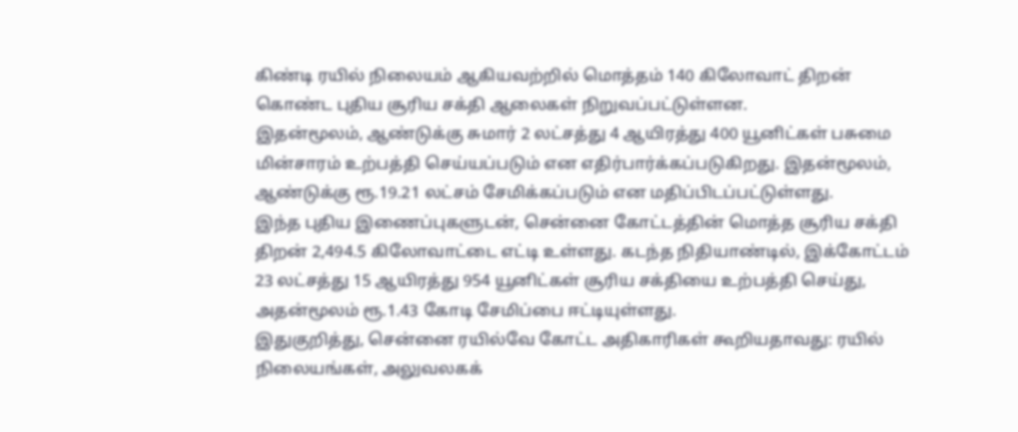கிண்டி ரயில் நிலையம் ஆகியவற்றில் மொத்தம் 140 கிலோவாட் திறன் கொண்ட புதிய சூரிய சக்தி ஆலைகள் நிறுவப்பட்டுள்ளன.
இதன்மூலம், ஆண்டுக்கு சுமார் 2 லட்சத்து 4 ஆயிரத்து 400 யூனிட்கள் பசுமை மின்சாரம் உற்பத்தி செய்யப்படும் என எதிர்பார்க்கப்படுகிறது. இதன்மூலம், ஆண்டுக்கு ரூ.19.21 லட்சம் சேமிக்கப்படும் என மதிப்பிடப்பட்டுள்ளது.
இந்த புதிய இணைப்புகளுடன், சென்னை கோட்டத்தின் மொத்த சூரிய சக்தி திறன் 2,494.5 கிலோவாட்டை எட்டி உள்ளது. கடந்த நிதியாண்டில், இக்கோட்டம் 23 லட்சத்து 15 ஆயிரத்து 954 யூனிட்கள் சூரிய சக்தியை உற்பத்தி செய்து, அதன்மூலம் ரூ.1.43 கோடி சேமிப்பை ஈட்டியுள்ளது.
இதுகுறித்து, சென்னை ரயில்வே கோட்ட அதிகாரிகள் கூறியதாவது: ரயில் நிலையங்கள், அலுவலகக்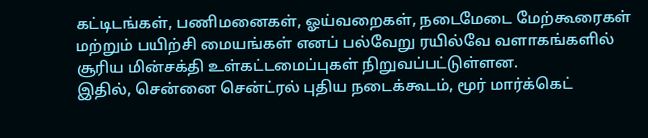கட்டிடங்கள், பணிமனைகள், ஓய்வறைகள், நடைமேடை மேற்கூரைகள் மற்றும் பயிற்சி மையங்கள் எனப் பல்வேறு ரயில்வே வளாகங்களில் சூரிய மின்சக்தி உள்கட்டமைப்புகள் நிறுவப்பட்டுள்ளன.
இதில், சென்னை சென்ட்ரல் புதிய நடைக்கூடம், மூர் மார்க்கெட்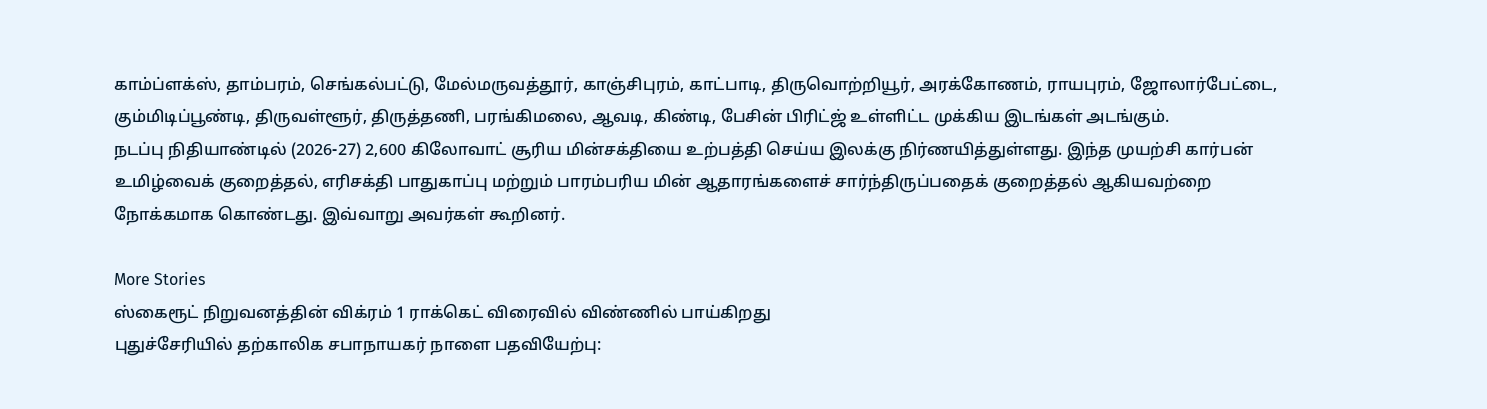காம்ப்ளக்ஸ், தாம்பரம், செங்கல்பட்டு, மேல்மருவத்தூர், காஞ்சிபுரம், காட்பாடி, திருவொற்றியூர், அரக்கோணம், ராயபுரம், ஜோலார்பேட்டை, கும்மிடிப்பூண்டி, திருவள்ளூர், திருத்தணி, பரங்கிமலை, ஆவடி, கிண்டி, பேசின் பிரிட்ஜ் உள்ளிட்ட முக்கிய இடங்கள் அடங்கும்.
நடப்பு நிதியாண்டில் (2026-27) 2,600 கிலோவாட் சூரிய மின்சக்தியை உற்பத்தி செய்ய இலக்கு நிர்ணயித்துள்ளது. இந்த முயற்சி கார்பன் உமிழ்வைக் குறைத்தல், எரிசக்தி பாதுகாப்பு மற்றும் பாரம்பரிய மின் ஆதாரங்களைச் சார்ந்திருப்பதைக் குறைத்தல் ஆகியவற்றை நோக்கமாக கொண்டது. இவ்வாறு அவர்கள் கூறினர்.

More Stories
ஸ்கைரூட் நிறுவனத்தின் விக்ரம் 1 ராக்கெட் விரைவில் விண்ணில் பாய்கிறது
புதுச்சேரியில் தற்காலிக சபாநாயகர் நாளை பதவியேற்பு: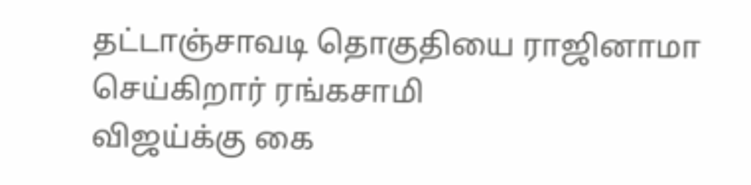தட்டாஞ்சாவடி தொகுதியை ராஜினாமா செய்கிறார் ரங்கசாமி
விஜய்க்கு கை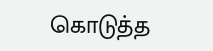கொடுத்த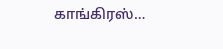காங்கிரஸ்…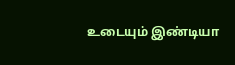உடையும் இண்டியா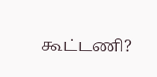கூட்டணி?